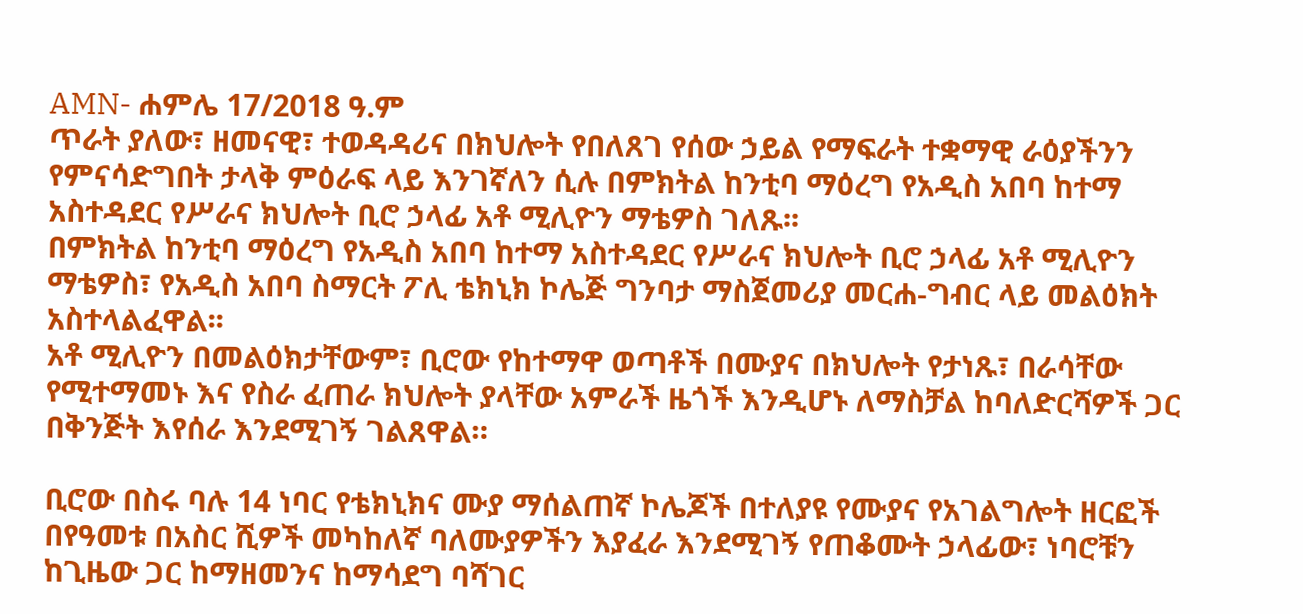AMN- ሐምሌ 17/2018 ዓ.ም
ጥራት ያለው፣ ዘመናዊ፣ ተወዳዳሪና በክህሎት የበለጸገ የሰው ኃይል የማፍራት ተቋማዊ ራዕያችንን የምናሳድግበት ታላቅ ምዕራፍ ላይ እንገኛለን ሲሉ በምክትል ከንቲባ ማዕረግ የአዲስ አበባ ከተማ አስተዳደር የሥራና ክህሎት ቢሮ ኃላፊ አቶ ሚሊዮን ማቴዎስ ገለጹ፡፡
በምክትል ከንቲባ ማዕረግ የአዲስ አበባ ከተማ አስተዳደር የሥራና ክህሎት ቢሮ ኃላፊ አቶ ሚሊዮን ማቴዎስ፣ የአዲስ አበባ ስማርት ፖሊ ቴክኒክ ኮሌጅ ግንባታ ማስጀመሪያ መርሐ-ግብር ላይ መልዕክት አስተላልፈዋል፡፡
አቶ ሚሊዮን በመልዕክታቸውም፣ ቢሮው የከተማዋ ወጣቶች በሙያና በክህሎት የታነጹ፣ በራሳቸው የሚተማመኑ እና የስራ ፈጠራ ክህሎት ያላቸው አምራች ዜጎች እንዲሆኑ ለማስቻል ከባለድርሻዎች ጋር በቅንጅት እየሰራ እንደሚገኝ ገልጸዋል።

ቢሮው በስሩ ባሉ 14 ነባር የቴክኒክና ሙያ ማሰልጠኛ ኮሌጆች በተለያዩ የሙያና የአገልግሎት ዘርፎች በየዓመቱ በአስር ሺዎች መካከለኛ ባለሙያዎችን እያፈራ እንደሚገኝ የጠቆሙት ኃላፊው፣ ነባሮቹን ከጊዜው ጋር ከማዘመንና ከማሳደግ ባሻገር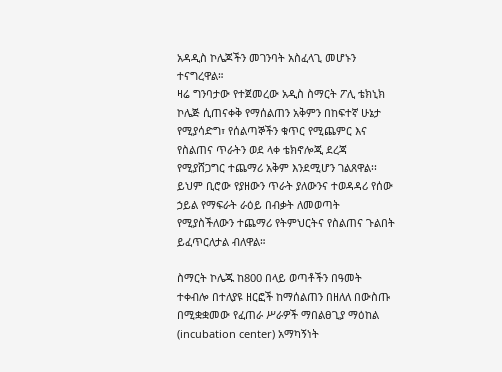አዳዲስ ኮሌጆችን መገንባት አስፈላጊ መሆኑን ተናግረዋል።
ዛሬ ግንባታው የተጀመረው አዲስ ስማርት ፖሊ ቴክኒክ ኮሌጅ ሲጠናቀቅ የማሰልጠን አቅምን በከፍተኛ ሁኔታ የሚያሳድግ፣ የሰልጣኞችን ቁጥር የሚጨምር እና የስልጠና ጥራትን ወደ ላቀ ቴክኖሎጂ ደረጃ የሚያሸጋግር ተጨማሪ አቅም እንደሚሆን ገልጸዋል፡፡
ይህም ቢሮው የያዘውን ጥራት ያለውንና ተወዳዳሪ የሰው ኃይል የማፍራት ራዕይ በብቃት ለመወጣት የሚያስችለውን ተጨማሪ የትምህርትና የስልጠና ጉልበት ይፈጥርለታል ብለዋል።

ስማርት ኮሌጁ ከ800 በላይ ወጣቶችን በዓመት ተቀብሎ በተለያዩ ዘርፎች ከማሰልጠን በዘለለ በውስጡ በሚቋቋመው የፈጠራ ሥራዎች ማበልፀጊያ ማዕከል (incubation center) አማካኝነት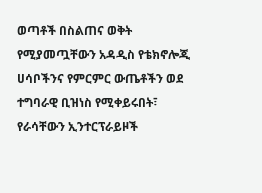ወጣቶች በስልጠና ወቅት የሚያመጧቸውን አዳዲስ የቴክኖሎጂ ሀሳቦችንና የምርምር ውጤቶችን ወደ ተግባራዊ ቢዝነስ የሚቀይሩበት፣ የራሳቸውን ኢንተርፕራይዞች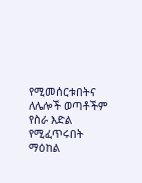የሚመሰርቱበትና ለሌሎች ወጣቶችም የስራ እድል የሚፈጥሩበት ማዕከል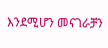እንደሚሆን መናገራቻን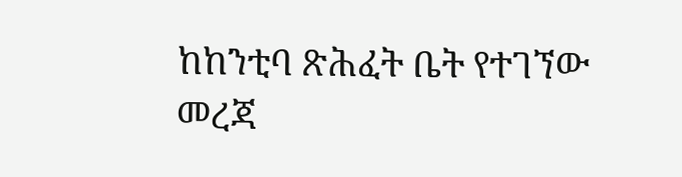ከከንቲባ ጽሕፈት ቤት የተገኘው መረጃ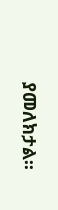ያመለክታል፡፡